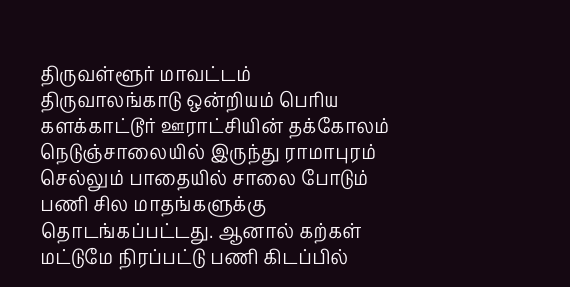திருவள்ளூர் மாவட்டம் திருவாலங்காடு ஒன்றியம் பெரிய களக்காட்டூர் ஊராட்சியின் தக்கோலம் நெடுஞ்சாலையில் இருந்து ராமாபுரம் செல்லும் பாதையில் சாலை போடும் பணி சில மாதங்களுக்கு தொடங்கப்பட்டது. ஆனால் கற்கள் மட்டுமே நிரப்பட்டு பணி கிடப்பில்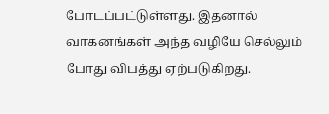போடப்பட்டுள்ளது. இதனால் வாகனங்கள் அந்த வழியே செல்லும் போது விபத்து ஏற்படுகிறது.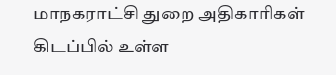மாநகராட்சி துறை அதிகாரிகள் கிடப்பில் உள்ள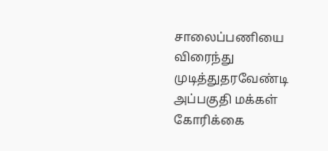சாலைப்பணியை விரைந்து முடித்துதரவேண்டி அப்பகுதி மக்கள் கோரிக்கை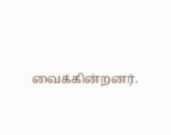வைக்கின்றனர்.